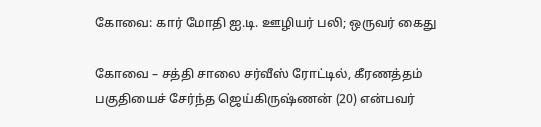கோவை: கார் மோதி ஐ.டி. ஊழியர் பலி; ஒருவர் கைது

கோவை – சத்தி சாலை சர்வீஸ் ரோட்டில், கீரணத்தம் பகுதியைச் சேர்ந்த ஜெய்கிருஷ்ணன் (20) என்பவர்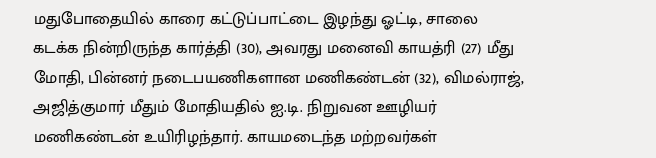மதுபோதையில் காரை கட்டுப்பாட்டை இழந்து ஓட்டி, சாலை கடக்க நின்றிருந்த கார்த்தி (30), அவரது மனைவி காயத்ரி (27) மீது மோதி, பின்னர் நடைபயணிகளான மணிகண்டன் (32), விமல்ராஜ், அஜித்குமார் மீதும் மோதியதில் ஐ.டி. நிறுவன ஊழியர் மணிகண்டன் உயிரிழந்தார். காயமடைந்த மற்றவர்கள்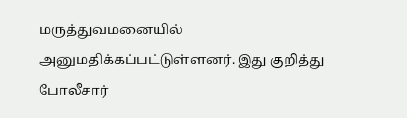மருத்துவமனையில் அனுமதிக்கப்பட்டுள்ளனர். இது குறித்து போலீசார்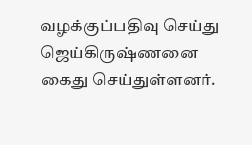வழக்குப்பதிவு செய்து ஜெய்கிருஷ்ணனை கைது செய்துள்ளனர்.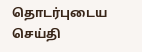தொடர்புடைய செய்தி